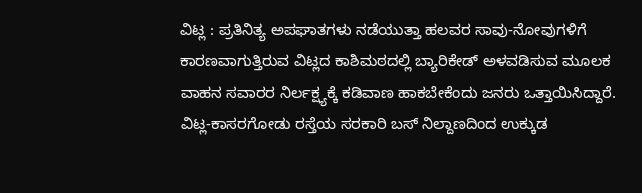ವಿಟ್ಲ : ಪ್ರತಿನಿತ್ಯ ಅಪಘಾತಗಳು ನಡೆಯುತ್ತಾ ಹಲವರ ಸಾವು-ನೋವುಗಳಿಗೆ ಕಾರಣವಾಗುತ್ತಿರುವ ವಿಟ್ಲದ ಕಾಶಿಮಠದಲ್ಲಿ ಬ್ಯಾರಿಕೇಡ್ ಅಳವಡಿಸುವ ಮೂಲಕ ವಾಹನ ಸವಾರರ ನಿರ್ಲಕ್ಷ್ಯಕ್ಕೆ ಕಡಿವಾಣ ಹಾಕಬೇಕೆಂದು ಜನರು ಒತ್ತಾಯಿಸಿದ್ದಾರೆ.
ವಿಟ್ಲ-ಕಾಸರಗೋಡು ರಸ್ತೆಯ ಸರಕಾರಿ ಬಸ್ ನಿಲ್ದಾಣದಿಂದ ಉಕ್ಕುಡ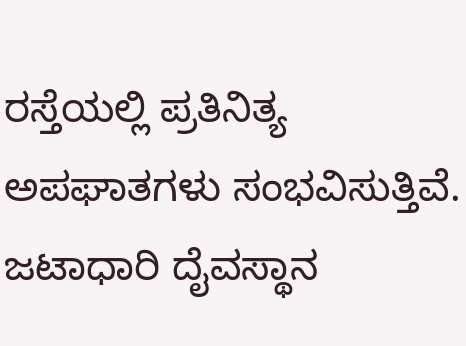ರಸ್ತೆಯಲ್ಲಿ ಪ್ರತಿನಿತ್ಯ ಅಪಘಾತಗಳು ಸಂಭವಿಸುತ್ತಿವೆ. ಜಟಾಧಾರಿ ದೈವಸ್ಥಾನ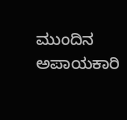ಮುಂದಿನ ಅಪಾಯಕಾರಿ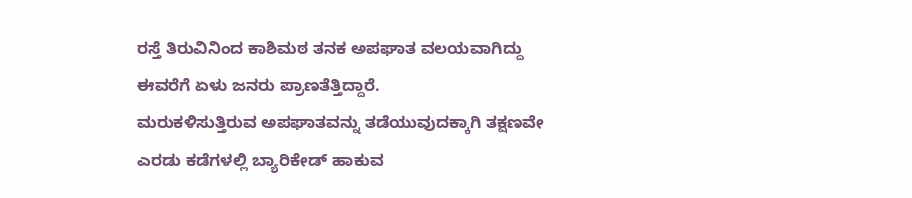ರಸ್ತೆ ತಿರುವಿನಿಂದ ಕಾಶಿಮಠ ತನಕ ಅಪಘಾತ ವಲಯವಾಗಿದ್ದು ಈವರೆಗೆ ಏಳು ಜನರು ಪ್ರಾಣತೆತ್ತಿದ್ದಾರೆ.
ಮರುಕಳಿಸುತ್ತಿರುವ ಅಪಘಾತವನ್ನು ತಡೆಯುವುದಕ್ಕಾಗಿ ತಕ್ಷಣವೇ ಎರಡು ಕಡೆಗಳಲ್ಲಿ ಬ್ಯಾರಿಕೇಡ್ ಹಾಕುವ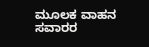ಮೂಲಕ ವಾಹನ ಸವಾರರ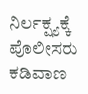ನಿರ್ಲಕ್ಷ್ಯಕ್ಕೆ ಪೊಲೀಸರು ಕಡಿವಾಣ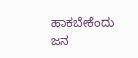ಹಾಕಬೇಕೆಂದು ಜನ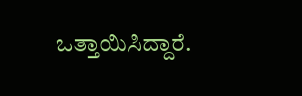ಒತ್ತಾಯಿಸಿದ್ದಾರೆ.